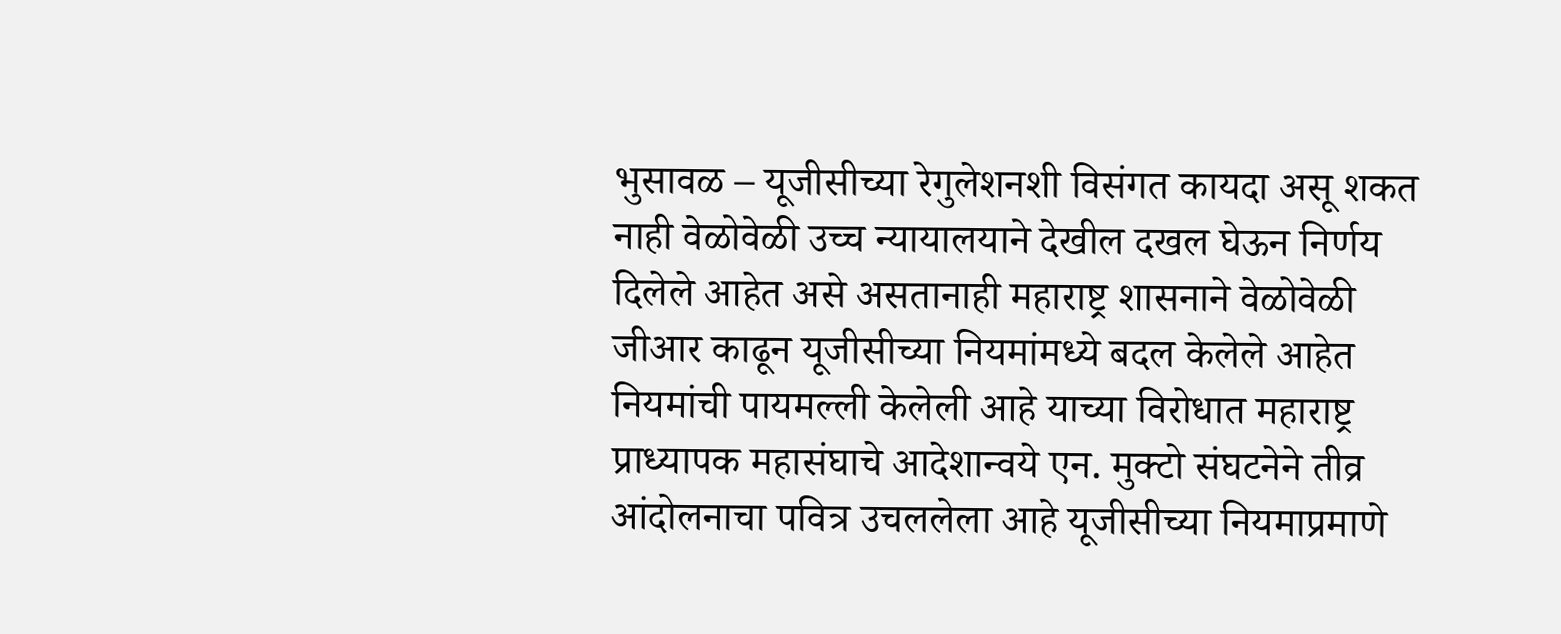भुसावळ – यूजीसीच्या रेगुलेशनशी विसंगत कायदा असू शकत नाही वेळोवेळी उच्च न्यायालयाने देखील दखल घेऊन निर्णय दिलेले आहेत असे असतानाही महाराष्ट्र शासनाने वेळोवेळी जीआर काढून यूजीसीच्या नियमांमध्ये बदल केलेले आहेत नियमांची पायमल्ली केलेली आहे याच्या विरोधात महाराष्ट्र प्राध्यापक महासंघाचे आदेशान्वये एन. मुक्टो संघटनेने तीव्र आंदोलनाचा पवित्र उचललेला आहे यूजीसीच्या नियमाप्रमाणे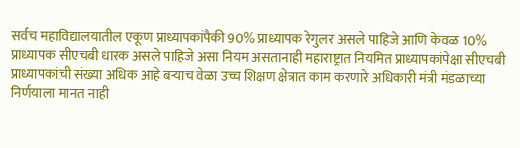सर्वच महाविद्यालयातील एकूण प्राध्यापकांपैकी 90% प्राध्यापक रेगुलर असले पाहिजे आणि केवळ 10% प्राध्यापक सीएचबी धारक असले पाहिजे असा नियम असतानाही महाराष्ट्रात नियमित प्राध्यापकांपेक्षा सीएचबी प्राध्यापकांची संख्या अधिक आहे बऱ्याच वेळा उच्च शिक्षण क्षेत्रात काम करणारे अधिकारी मंत्री मंडळाच्या निर्णयाला मानत नाही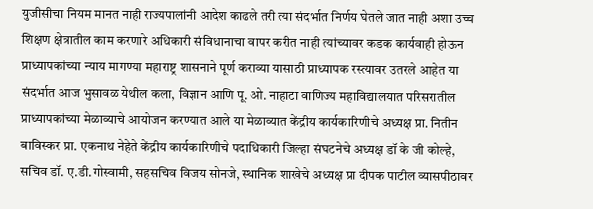युजीसीचा नियम मानत नाही राज्यपालांनी आदेश काढले तरी त्या संदर्भात निर्णय घेतले जात नाही अशा उच्च शिक्षण क्षेत्रातील काम करणारे अधिकारी संविधानाचा वापर करीत नाही त्यांच्यावर कडक कार्यवाही होऊन प्राध्यापकांच्या न्याय मागण्या महाराष्ट्र शासनाने पूर्ण कराव्या यासाठी प्राध्यापक रस्त्यावर उतरले आहेत या संदर्भात आज भुसावळ येथील कला, विज्ञान आणि पू. ओ. नाहाटा वाणिज्य महाविद्यालयात परिसरातील प्राध्यापकांच्या मेळाव्याचे आयोजन करण्यात आले या मेळाव्यात केंद्रीय कार्यकारिणीचे अध्यक्ष प्रा. नितीन बाविस्कर प्रा. एकनाथ नेहेते केंद्रीय कार्यकारिणीचे पदाधिकारी जिल्हा संघटनेचे अध्यक्ष डॉ के जी कोल्हे, सचिव डॉ. ए.डी.गोस्वामी, सहसचिव विजय सोनजे, स्थानिक शाखेचे अध्यक्ष प्रा दीपक पाटील व्यासपीठावर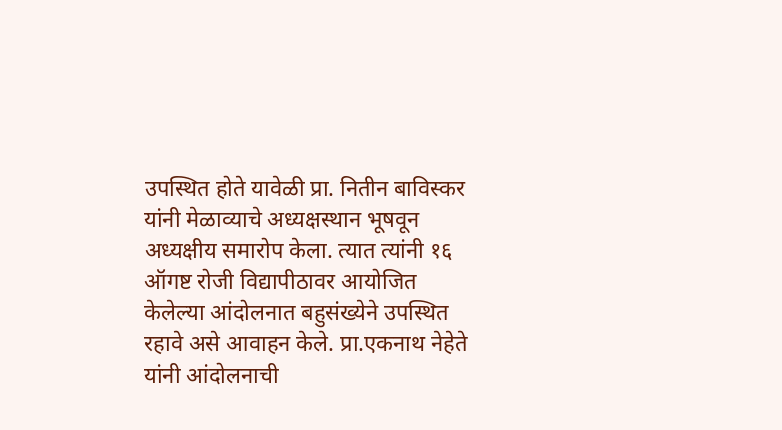उपस्थित होते यावेळी प्रा. नितीन बाविस्कर यांनी मेळाव्याचे अध्यक्षस्थान भूषवून अध्यक्षीय समारोप केला. त्यात त्यांनी १६ ऑगष्ट रोजी विद्यापीठावर आयोजित केलेल्या आंदोलनात बहुसंख्येने उपस्थित रहावे असे आवाहन केले. प्रा.एकनाथ नेहेते यांनी आंदोलनाची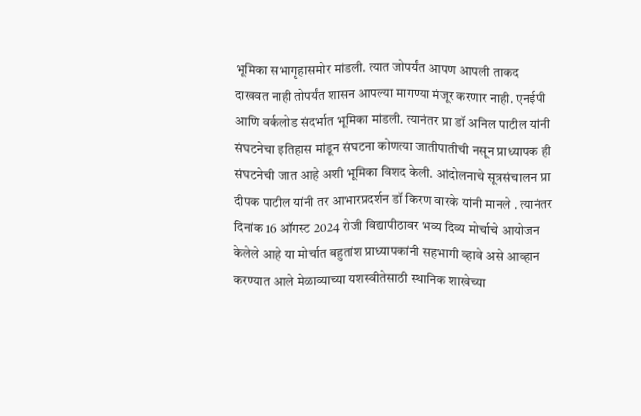भूमिका सभागृहासमोर मांडली. त्यात जोपर्यंत आपण आपली ताकद दाखवत नाही तोपर्यंत शासन आपल्या मागण्या मंजूर करणार नाही. एनईपी आणि वर्कलोड संदर्भात भूमिका मांडली. त्यानंतर प्रा डॉ अनिल पाटील यांनी संघटनेचा इतिहास मांडून संघटना कोणत्या जातीपातीची नसून प्राध्यापक ही संघटनेची जात आहे अशी भूमिका विशद केली. आंदोलनाचे सूत्रसंचालन प्रा दीपक पाटील यांनी तर आभारप्रदर्शन डॉ किरण वारके यांनी मानले . त्यानंतर दिनांक 16 ऑगस्ट 2024 रोजी विद्यापीठावर भव्य दिव्य मोर्चाचे आयोजन केलेले आहे या मोर्चात बहुतांश प्राध्यापकांनी सहभागी व्हावे असे आव्हान करण्यात आले मेळाव्याच्या यशस्वीतेसाठी स्थानिक शाखेच्या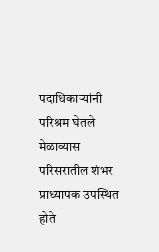पदाधिकाऱ्यांनी परिश्रम घेतले मेळाव्यास परिसरातील शंभर प्राध्यापक उपस्थित होते